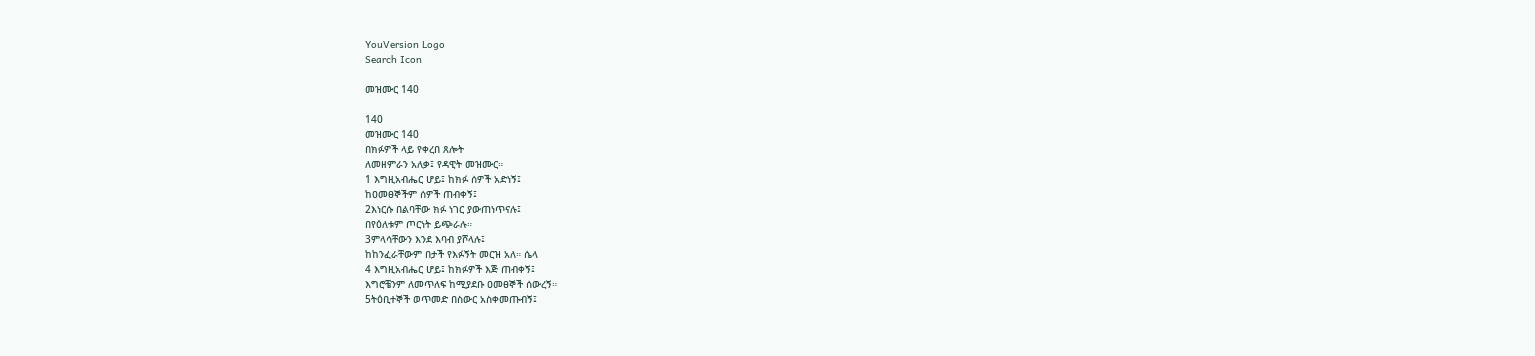YouVersion Logo
Search Icon

መዝሙር 140

140
መዝሙር 140
በክፉዎች ላይ የቀረበ ጸሎት
ለመዘምራን አለቃ፤ የዳዊት መዝሙር።
1 እግዚአብሔር ሆይ፤ ከክፉ ሰዎች አድነኝ፤
ከዐመፀኞችም ሰዎች ጠብቀኝ፤
2እነርሱ በልባቸው ክፉ ነገር ያውጠነጥናሉ፤
በየዕለቱም ጦርነት ይጭራሉ።
3ምላሳቸውን እንደ እባብ ያሾላሉ፤
ከከንፈራቸውም በታች የእፉኝት መርዝ አለ። ሴላ
4 እግዚአብሔር ሆይ፤ ከክፉዎች እጅ ጠብቀኝ፤
እግሮቼንም ለመጥለፍ ከሚያደቡ ዐመፀኞች ሰውረኝ።
5ትዕቢተኞች ወጥመድ በስውር አስቀመጡብኝ፤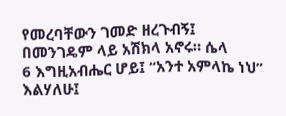የመረባቸውን ገመድ ዘረጉብኝ፤
በመንገዴም ላይ አሽክላ አኖሩ። ሴላ
6 እግዚአብሔር ሆይ፤ “አንተ አምላኬ ነህ” እልሃለሁ፤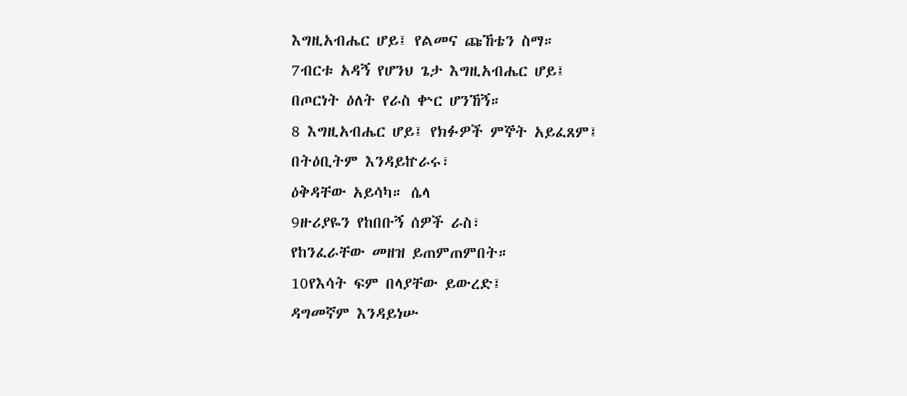እግዚአብሔር ሆይ፤ የልመና ጩኸቴን ስማ።
7ብርቱ አዳኝ የሆንህ ጌታ እግዚአብሔር ሆይ፤
በጦርነት ዕለት የራስ ቍር ሆንኸኝ።
8 እግዚአብሔር ሆይ፤ የክፉዎች ምኞት አይፈጸም፤
በትዕቢትም እንዳይኵራሩ፣
ዕቅዳቸው አይሳካ። ሴላ
9ዙሪያዬን የከበቡኝ ሰዎች ራስ፣
የከንፈራቸው መዘዝ ይጠምጠምበት።
10የእሳት ፍም በላያቸው ይውረድ፤
ዳግመኛም እንዳይነሡ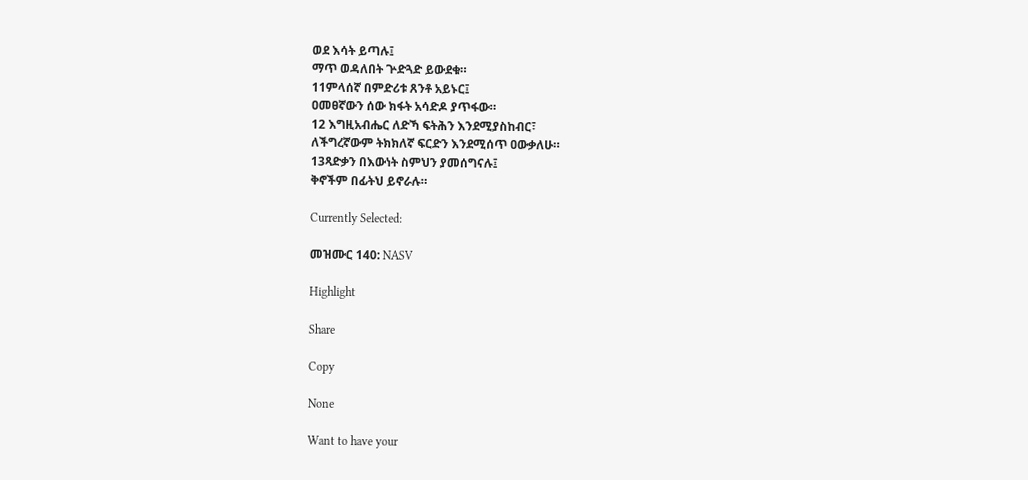ወደ እሳት ይጣሉ፤
ማጥ ወዳለበት ጕድጓድ ይውደቁ።
11ምላሰኛ በምድሪቱ ጸንቶ አይኑር፤
ዐመፀኛውን ሰው ክፋት አሳድዶ ያጥፋው።
12 እግዚአብሔር ለድኻ ፍትሕን እንደሚያስከብር፣
ለችግረኛውም ትክክለኛ ፍርድን እንደሚሰጥ ዐውቃለሁ።
13ጻድቃን በእውነት ስምህን ያመሰግናሉ፤
ቅኖችም በፊትህ ይኖራሉ።

Currently Selected:

መዝሙር 140: NASV

Highlight

Share

Copy

None

Want to have your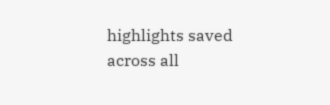highlights saved across all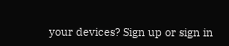your devices? Sign up or sign in